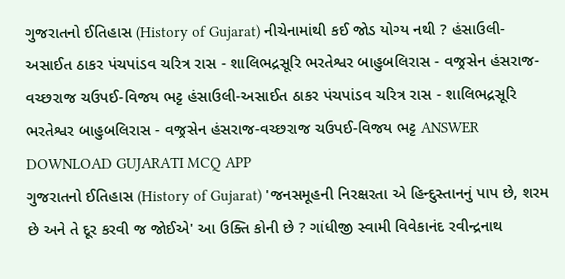ગુજરાતનો ઈતિહાસ (History of Gujarat) નીચેનામાંથી કઈ જોડ યોગ્ય નથી ? હંસાઉલી-અસાઈત ઠાકર પંચપાંડવ ચરિત્ર રાસ - શાલિભદ્રસૂરિ ભરતેશ્વર બાહુબલિરાસ - વજ્રસેન હંસરાજ-વચ્છરાજ ચઉપઈ-વિજય ભટ્ટ હંસાઉલી-અસાઈત ઠાકર પંચપાંડવ ચરિત્ર રાસ - શાલિભદ્રસૂરિ ભરતેશ્વર બાહુબલિરાસ - વજ્રસેન હંસરાજ-વચ્છરાજ ચઉપઈ-વિજય ભટ્ટ ANSWER DOWNLOAD GUJARATI MCQ APP
ગુજરાતનો ઈતિહાસ (History of Gujarat) 'જનસમૂહની નિરક્ષરતા એ હિન્દુસ્તાનનું પાપ છે, શરમ છે અને તે દૂર કરવી જ જોઈએ' આ ઉક્તિ કોની છે ? ગાંધીજી સ્વામી વિવેકાનંદ રવીન્દ્રનાથ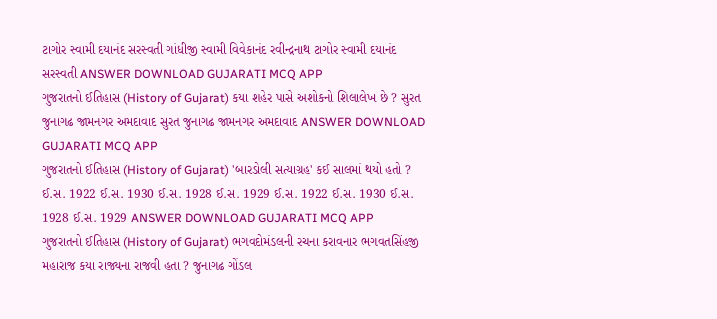ટાગોર સ્વામી દયાનંદ સરસ્વતી ગાંધીજી સ્વામી વિવેકાનંદ રવીન્દ્રનાથ ટાગોર સ્વામી દયાનંદ સરસ્વતી ANSWER DOWNLOAD GUJARATI MCQ APP
ગુજરાતનો ઈતિહાસ (History of Gujarat) કયા શહેર પાસે અશોકનો શિલાલેખ છે ? સુરત જુનાગઢ જામનગર અમદાવાદ સુરત જુનાગઢ જામનગર અમદાવાદ ANSWER DOWNLOAD GUJARATI MCQ APP
ગુજરાતનો ઈતિહાસ (History of Gujarat) 'બારડોલી સત્યાગ્રહ' કઈ સાલમાં થયો હતો ? ઈ.સ. 1922 ઈ.સ. 1930 ઈ.સ. 1928 ઈ.સ. 1929 ઈ.સ. 1922 ઈ.સ. 1930 ઈ.સ. 1928 ઈ.સ. 1929 ANSWER DOWNLOAD GUJARATI MCQ APP
ગુજરાતનો ઈતિહાસ (History of Gujarat) ભગવદોમંડલની રચના કરાવનાર ભગવતસિંહજી મહારાજ કયા રાજ્યના રાજવી હતા ? જુનાગઢ ગોંડલ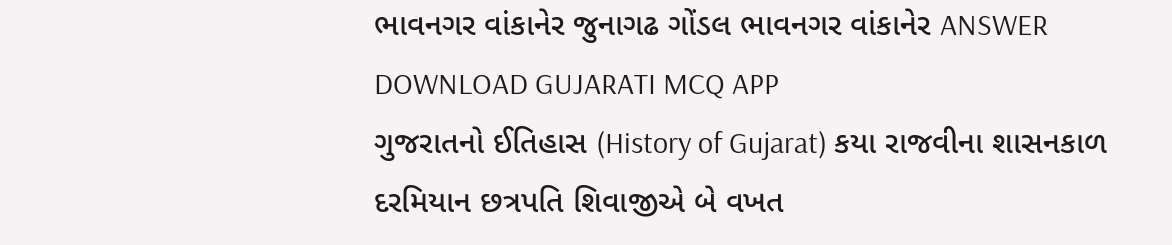ભાવનગર વાંકાનેર જુનાગઢ ગોંડલ ભાવનગર વાંકાનેર ANSWER DOWNLOAD GUJARATI MCQ APP
ગુજરાતનો ઈતિહાસ (History of Gujarat) કયા રાજવીના શાસનકાળ દરમિયાન છત્રપતિ શિવાજીએ બે વખત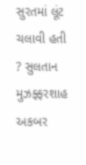સુરતમાં લૂંટ ચલાવી હતી ? સુલતાન મુઝફ્ફરશાહ અકબર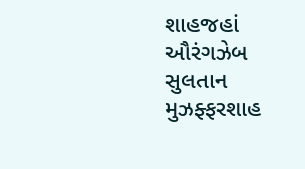શાહજહાં ઔરંગઝેબ સુલતાન મુઝફ્ફરશાહ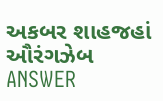અકબર શાહજહાં ઔરંગઝેબ ANSWER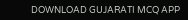DOWNLOAD GUJARATI MCQ APP